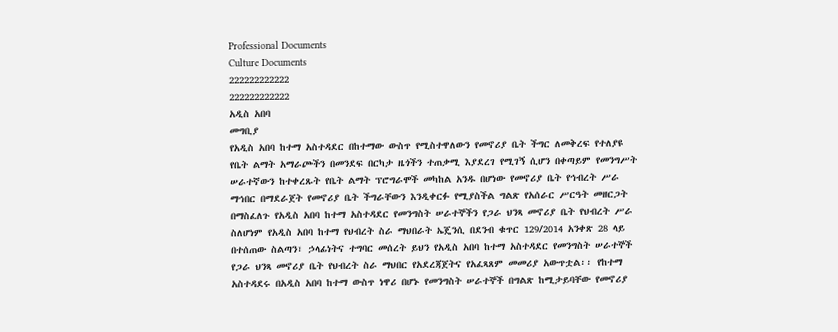Professional Documents
Culture Documents
222222222222
222222222222
አዲስ አበባ
መግቢያ
የአዲስ አበባ ከተማ አስተዳደር በከተማው ውስጥ የሚስተዋለውን የመኖሪያ ቤት ችግር ለመቅረፍ የተለያዩ
የቤት ልማት አማራጮችን በመንደፍ በርካታ ዜጎችን ተጠቃሚ እያደረገ የሚገኝ ሲሆን በቀጣይም የመንግሥት
ሠራተኛውን ከተቀረጹት የቤት ልማት ፕሮግራሞች መካከል አንዱ በሆነው የመኖሪያ ቤት የኅብረት ሥራ
ማኅበር በማደራጀት የመኖሪያ ቤት ችግራቸውን እንዲቀርፉ የሚያስችል ግልጽ የአሰራር ሥርዓት መዘርጋት
በማስፈለጉ የአዲስ አበባ ከተማ አስተዳደር የመንግስት ሠራተኞችን የጋራ ህንጻ መኖሪያ ቤት የህብረት ሥራ
ስለሆነም የአዲስ አበባ ከተማ የህብረት ስራ ማህበራት ኤጄንሲ በደንብ ቁጥር 129/2014 አንቀጽ 28 ላይ
በተሰጠው ስልጣን፣ ኃላፊነትና ተግባር መሰረት ይህን የአዲስ አበባ ከተማ አስተዳደር የመንግስት ሠራተኞች
የጋራ ህንጻ መኖሪያ ቤት የህብረት ስራ ማህበር የአደረጃጀትና የአፈጻጸም መመሪያ አውጥቷል፡፡ የከተማ
አስተዳደሩ በአዲስ አበባ ከተማ ውስጥ ነዋሪ በሆኑ የመንግስት ሠራተኞች በግልጽ ከሚታይባቸው የመኖሪያ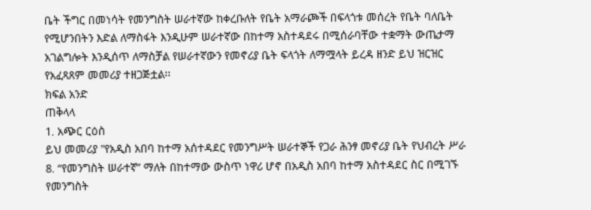ቤት ችግር በመነሳት የመንግስት ሠራተኛው ከቀረቡለት የቤት አማራጮች በፍላጎቱ መሰረት የቤት ባለቤት
የሚሆንበትን እድል ለማስፋት እንዲሁም ሠራተኛው በከተማ አስተዳደሩ በሚሰራባቸው ተቋማት ውጤታማ
አገልግሎት እንዲሰጥ ለማስቻል የሠራተኛውን የመኖሪያ ቤት ፍላጎት ለማሟላት ይረዳ ዘንድ ይህ ዝርዝር
የአፈጻጸም መመሪያ ተዘጋጅቷል፡፡
ክፍል አንድ
ጠቅላላ
1. አጭር ርዕስ
ይህ መመሪያ "የአዲስ አበባ ከተማ አሰተዳደር የመንግሥት ሠራተኞች የጋራ ሕንፃ መኖሪያ ቤት የህብረት ሥራ
8. “የመንግስት ሠራተኛ” ማለት በከተማው ውስጥ ነዋሪ ሆኖ በአዲስ አበባ ከተማ አስተዳደር ስር በሚገኙ የመንግስት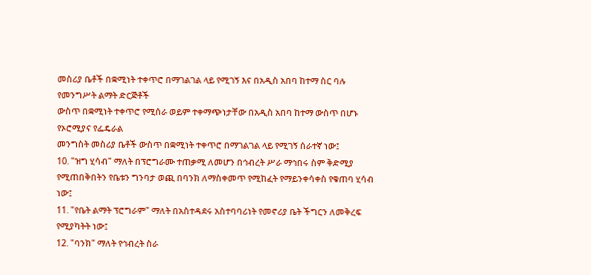መስሪያ ቤቶች በቋሚነት ተቀጥሮ በማገልገል ላይ የሚገኝ እና በአዲስ አበባ ከተማ ስር ባሉ የመንግሥት ልማት ድርጅቶች
ውስጥ በቋሚነት ተቀጥሮ የሚሰራ ወይም ተቀማጭነታቸው በአዲስ አበባ ከተማ ውስጥ በሆኑ የኦሮሚያና የፌዴራል
መንግስት መስሪያ ቤቶች ውስጥ በቋሚነት ተቀጥሮ በማገልገል ላይ የሚገኝ ሰራተኛ ነው፤
10. "ዝግ ሂሳብ" ማለት በፕሮግራሙ ተጠቃሚ ለመሆን በኅብረት ሥራ ማኅበሩ ስም ቅድሚያ
የሚጠበቅበትን የቤቱን ግንባታ ወጪ በባንክ ለማስቀመጥ የሚከፈት የማይንቀሳቀስ የቁጠባ ሂሳብ ነው፤
11. "የቤት ልማት ፕሮግራም" ማለት በአስተዳደሩ አስተባባሪነት የመኖሪያ ቤት ችግርን ለመቅረፍ
የሚያካትት ነው፤
12. "ባንክ" ማለት የኅብረት ስራ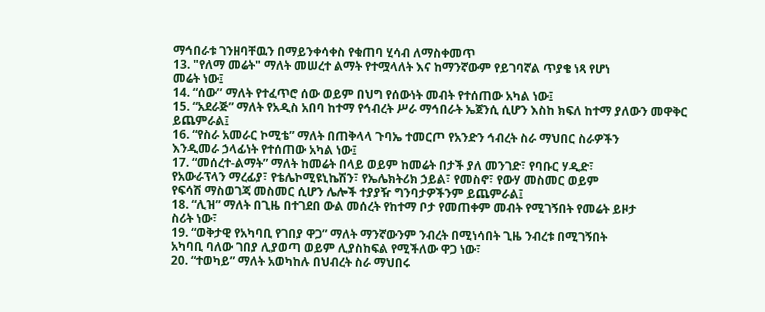ማኅበራቱ ገንዘባቸዉን በማይንቀሳቀስ የቁጠባ ሂሳብ ለማስቀመጥ
13. "የለማ መሬት" ማለት መሠረተ ልማት የተሟላለት እና ከማንኛውም የይገባኛል ጥያቄ ነጻ የሆነ
መሬት ነው፤
14. “ሰው’’ ማለት የተፈጥሮ ሰው ወይም በህግ የሰውነት መብት የተሰጠው አካል ነው፤
15. “አደራጅ” ማለት የአዲስ አበባ ከተማ የኅብረት ሥራ ማኅበራት ኤጀንሲ ሲሆን እስከ ክፍለ ከተማ ያለውን መዋቅር
ይጨምራል፤
16. “የስራ አመራር ኮሚቴ” ማለት በጠቅላላ ጉባኤ ተመርጦ የአንድን ኅብረት ስራ ማህበር ስራዎችን
እንዲመራ ኃላፊነት የተሰጠው አካል ነው፤
17. “መሰረተ-ልማት” ማለት ከመሬት በላይ ወይም ከመሬት በታች ያለ መንገድ፣ የባቡር ሃዲድ፣
የአውራፕላን ማረፊያ፣ የቴሌኮሚዩኒኬሽን፣ የኤሌክትሪክ ኃይል፣ የመስኖ፣ የውሃ መስመር ወይም
የፍሳሽ ማስወገጃ መስመር ሲሆን ሌሎች ተያያዥ ግንባታዎችንም ይጨምራል፤
18. “ሊዝ” ማለት በጊዜ በተገደበ ውል መሰረት የከተማ ቦታ የመጠቀም መብት የሚገኝበት የመሬት ይዞታ
ስሪት ነው፣
19. “ወቅታዊ የአካባቢ የገበያ ዋጋ” ማለት ማንኛውንም ንብረት በሚነሳበት ጊዜ ንብረቱ በሚገኝበት
አካባቢ ባለው ገበያ ሊያወጣ ወይም ሊያስከፍል የሚችለው ዋጋ ነው፣
20. “ተወካይ” ማለት አወካከሉ በህብረት ስራ ማህበሩ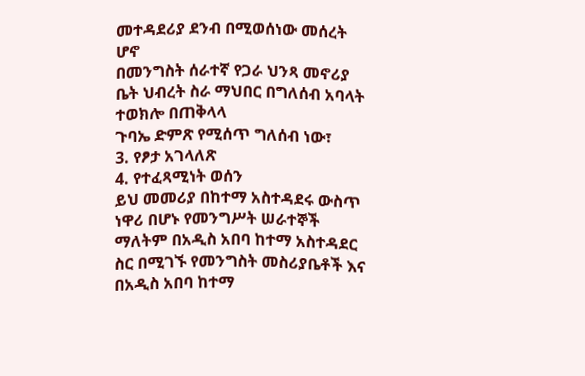መተዳደሪያ ደንብ በሚወሰነው መሰረት ሆኖ
በመንግስት ሰራተኛ የጋራ ህንጻ መኖሪያ ቤት ህብረት ስራ ማህበር በግለሰብ አባላት ተወክሎ በጠቅላላ
ጉባኤ ድምጽ የሚሰጥ ግለሰብ ነው፣
3. የፆታ አገላለጽ
4. የተፈጻሚነት ወሰን
ይህ መመሪያ በከተማ አስተዳደሩ ውስጥ ነዋሪ በሆኑ የመንግሥት ሠራተኞች ማለትም በአዲስ አበባ ከተማ አስተዳደር
ስር በሚገኙ የመንግስት መስሪያቤቶች እና በአዲስ አበባ ከተማ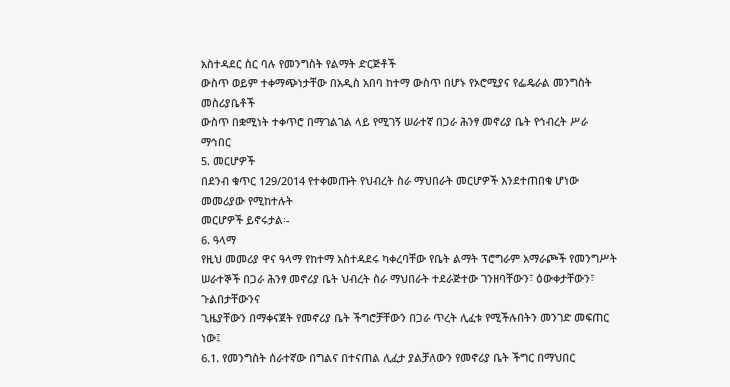አስተዳደር ስር ባሉ የመንግስት የልማት ድርጅቶች
ውስጥ ወይም ተቀማጭነታቸው በአዲስ አበባ ከተማ ውስጥ በሆኑ የኦሮሚያና የፌዴራል መንግስት መስሪያቤቶች
ውስጥ በቋሚነት ተቀጥሮ በማገልገል ላይ የሚገኝ ሠራተኛ በጋራ ሕንፃ መኖሪያ ቤት የኅብረት ሥራ ማኅበር
5. መርሆዎች
በደንብ ቁጥር 129/2014 የተቀመጡት የህብረት ስራ ማህበራት መርሆዎች እንደተጠበቁ ሆነው መመሪያው የሚከተሉት
መርሆዎች ይኖሩታል፡-
6. ዓላማ
የዚህ መመሪያ ዋና ዓላማ የከተማ አስተዳደሩ ካቀረባቸው የቤት ልማት ፕሮግራም አማራጮች የመንግሥት
ሠራተኞች በጋራ ሕንፃ መኖሪያ ቤት ህብረት ስራ ማህበራት ተደራጅተው ገንዘባቸውን፣ ዕውቀታቸውን፣ ጉልበታቸውንና
ጊዜያቸውን በማቀናጀት የመኖሪያ ቤት ችግሮቻቸውን በጋራ ጥረት ሊፈቱ የሚችሉበትን መንገድ መፍጠር ነው፤
6.1. የመንግስት ሰራተኛው በግልና በተናጠል ሊፈታ ያልቻለውን የመኖሪያ ቤት ችግር በማህበር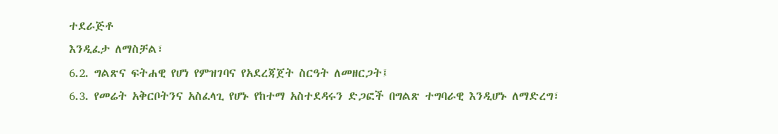ተደራጅቶ
እንዲፈታ ለማስቻል፣
6.2. ግልጽና ፍትሐዊ የሆነ የምዝገባና የአደረጃጀት ስርዓት ለመዘርጋት፤
6.3. የመሬት አቅርቦትንና አስፈላጊ የሆኑ የከተማ አስተደዳሩን ድጋፎች በግልጽ ተግባራዊ እንዲሆኑ ለማድረግ፣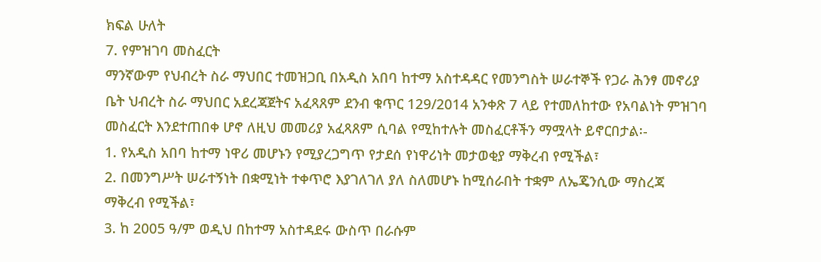ክፍል ሁለት
7. የምዝገባ መስፈርት
ማንኛውም የህብረት ስራ ማህበር ተመዝጋቢ በአዲስ አበባ ከተማ አስተዳዳር የመንግስት ሠራተኞች የጋራ ሕንፃ መኖሪያ
ቤት ህብረት ስራ ማህበር አደረጃጀትና አፈጻጸም ደንብ ቁጥር 129/2014 አንቀጽ 7 ላይ የተመለከተው የአባልነት ምዝገባ
መስፈርት እንደተጠበቀ ሆኖ ለዚህ መመሪያ አፈጻጸም ሲባል የሚከተሉት መስፈርቶችን ማሟላት ይኖርበታል፡-
1. የአዲስ አበባ ከተማ ነዋሪ መሆኑን የሚያረጋግጥ የታደሰ የነዋሪነት መታወቂያ ማቅረብ የሚችል፣
2. በመንግሥት ሠራተኝነት በቋሚነት ተቀጥሮ እያገለገለ ያለ ስለመሆኑ ከሚሰራበት ተቋም ለኤጄንሲው ማስረጃ
ማቅረብ የሚችል፣
3. ከ 2005 ዓ/ም ወዲህ በከተማ አስተዳደሩ ውስጥ በራሱም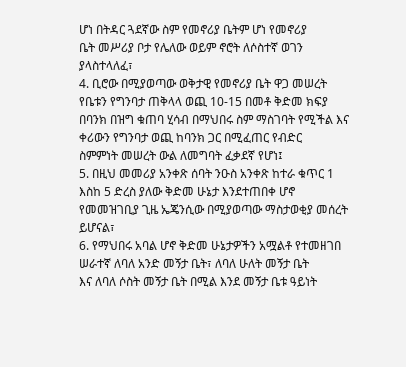ሆነ በትዳር ጓደኛው ስም የመኖሪያ ቤትም ሆነ የመኖሪያ
ቤት መሥሪያ ቦታ የሌለው ወይም ኖሮት ለሶስተኛ ወገን ያላስተላለፈ፣
4. ቢሮው በሚያወጣው ወቅታዊ የመኖሪያ ቤት ዋጋ መሠረት የቤቱን የግንባታ ጠቅላላ ወጪ 10-15 በመቶ ቅድመ ክፍያ
በባንክ በዝግ ቁጠባ ሂሳብ በማህበሩ ስም ማስገባት የሚችል እና ቀሪውን የግንባታ ወጪ ከባንክ ጋር በሚፈጠር የብድር
ስምምነት መሠረት ውል ለመግባት ፈቃደኛ የሆነ፤
5. በዚህ መመሪያ አንቀጽ ሰባት ንዑስ አንቀጽ ከተራ ቁጥር 1 እስከ 5 ድረስ ያለው ቅድመ ሁኔታ እንደተጠበቀ ሆኖ
የመመዝገቢያ ጊዜ ኤጄንሲው በሚያወጣው ማስታወቂያ መሰረት ይሆናል፣
6. የማህበሩ አባል ሆኖ ቅድመ ሁኔታዎችን አሟልቶ የተመዘገበ ሠራተኛ ለባለ አንድ መኝታ ቤት፣ ለባለ ሁለት መኝታ ቤት
እና ለባለ ሶስት መኝታ ቤት በሚል እንደ መኝታ ቤቱ ዓይነት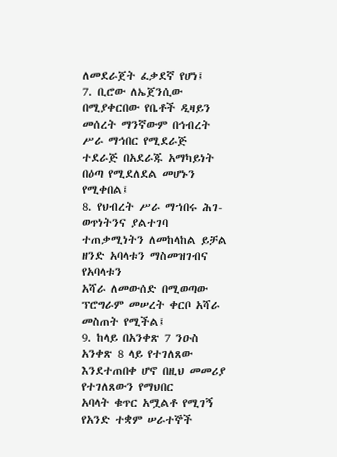ለመደራጀት ፈቃደኛ የሆነ፤
7. ቢሮው ለኤጀንሲው በሚያቀርበው የቤቶች ዲዛይን መሰረት ማንኛውም በኅብረት ሥራ ማኅበር የሚደራጅ
ተደራጅ በአደራጁ አማካይነት በዕጣ የሚደለደል መሆኑን የሚቀበል፤
8. የህብረት ሥራ ማኀበሩ ሕገ-ወጥነትንና ያልተገባ ተጠቃሚነትን ለመከላከል ይቻል ዘንድ አባላቱን ማስመዝገብና የአባላቱን
አሻራ ለመውሰድ በሚወጣው ፕሮግራም መሠረት ቀርቦ አሻራ መስጠት የሚችል፤
9. ከላይ በአንቀጽ 7 ንዑስ አንቀጽ 8 ላይ የተገለጸው እንደተጠበቀ ሆኖ በዚህ መመሪያ የተገለጸውን የማህበር
አባላት ቁጥር አሟልቶ የሚገኝ የአንድ ተቋም ሠራተኞች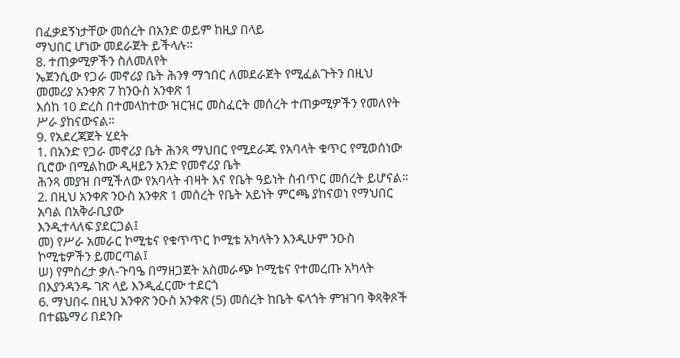በፈቃደኝነታቸው መሰረት በአንድ ወይም ከዚያ በላይ
ማህበር ሆነው መደራጀት ይችላሉ፡፡
8. ተጠቃሚዎችን ስለመለየት
ኤጀንሲው የጋራ መኖሪያ ቤት ሕንፃ ማኀበር ለመደራጀት የሚፈልጉትን በዚህ መመሪያ አንቀጽ 7 ከንዑስ አንቀጽ 1
እሰከ 10 ድረስ በተመላከተው ዝርዝር መስፈርት መሰረት ተጠቃሚዎችን የመለየት ሥራ ያከናውናል፡፡
9. የአደረጃጀት ሂደት
1. በአንድ የጋራ መኖሪያ ቤት ሕንጻ ማህበር የሚደራጁ የአባላት ቁጥር የሚወሰነው ቢሮው በሚልከው ዲዛይን አንድ የመኖሪያ ቤት
ሕንጻ መያዝ በሚችለው የአባላት ብዛት እና የቤት ዓይነት ስብጥር መሰረት ይሆናል፡፡
2. በዚህ አንቀጽ ንዑስ አንቀጽ 1 መሰረት የቤት አይነት ምርጫ ያከናወነ የማህበር አባል በአቅራቢያው
እንዲተላለፍ ያደርጋል፤
መ) የሥራ አመራር ኮሚቴና የቁጥጥር ኮሚቴ አካላትን እንዲሁም ንዑስ ኮሚቴዎችን ይመርጣል፤
ሠ) የምስረታ ቃለ-ጉባዔ በማዘጋጀት አስመራጭ ኮሚቴና የተመረጡ አካላት በእያንዳንዱ ገጽ ላይ እንዲፈርሙ ተደርጎ
6. ማህበሩ በዚህ አንቀጽ ንዑስ አንቀጽ (5) መሰረት ከቤት ፍላጎት ምዝገባ ቅጻቅጾች በተጨማሪ በደንቡ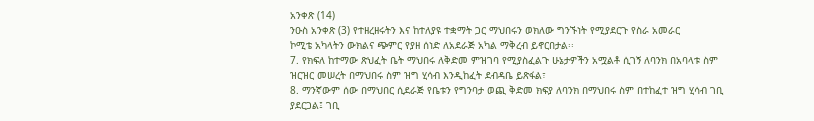አንቀጽ (14)
ንዑስ አንቀጽ (3) የተዘረዘሩትን እና ከተለያዩ ተቋማት ጋር ማህበሩን ወክለው ግንኙነት የሚያደርጉ የስራ አመራር
ኮሚቴ አካላትን ውክልና ጭምር የያዘ ሰነድ ለአደራጅ አካል ማቅረብ ይኖርበታል፡፡
7. የክፍለ ከተማው ጽህፈት ቤት ማህበሩ ለቅድመ ምዝገባ የሚያስፈልጉ ሁኔታዎችን አሟልቶ ሲገኝ ለባንክ በአባላቱ ስም
ዝርዝር መሠረት በማህበሩ ስም ዝግ ሂሳብ እንዲከፈት ደብዳቤ ይጽፋል፣
8. ማንኛውም ሰው በማህበር ሲደራጅ የቤቱን የግንባታ ወጪ ቅድመ ክፍያ ለባንክ በማህበሩ ስም በተከፈተ ዝግ ሂሳብ ገቢ
ያደርጋል፤ ገቢ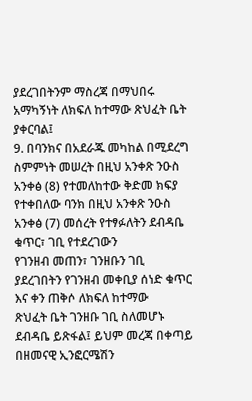ያደረገበትንም ማስረጃ በማህበሩ አማካኝነት ለክፍለ ከተማው ጽህፈት ቤት ያቀርባል፤
9. በባንክና በአደራጁ መካከል በሚደረግ ስምምነት መሠረት በዚህ አንቀጽ ንዑስ አንቀፅ (8) የተመለከተው ቅድመ ክፍያ
የተቀበለው ባንክ በዚህ አንቀጽ ንዑስ አንቀፅ (7) መሰረት የተፃፉለትን ደብዳቤ ቁጥር፣ ገቢ የተደረገውን
የገንዘብ መጠን፣ ገንዘቡን ገቢ ያደረገበትን የገንዘብ መቀቢያ ሰነድ ቁጥር እና ቀን ጠቅሶ ለክፍለ ከተማው
ጽህፈት ቤት ገንዘቡ ገቢ ስለመሆኑ ደብዳቤ ይጽፋል፤ ይህም መረጃ በቀጣይ በዘመናዊ ኢንፎርሜሽን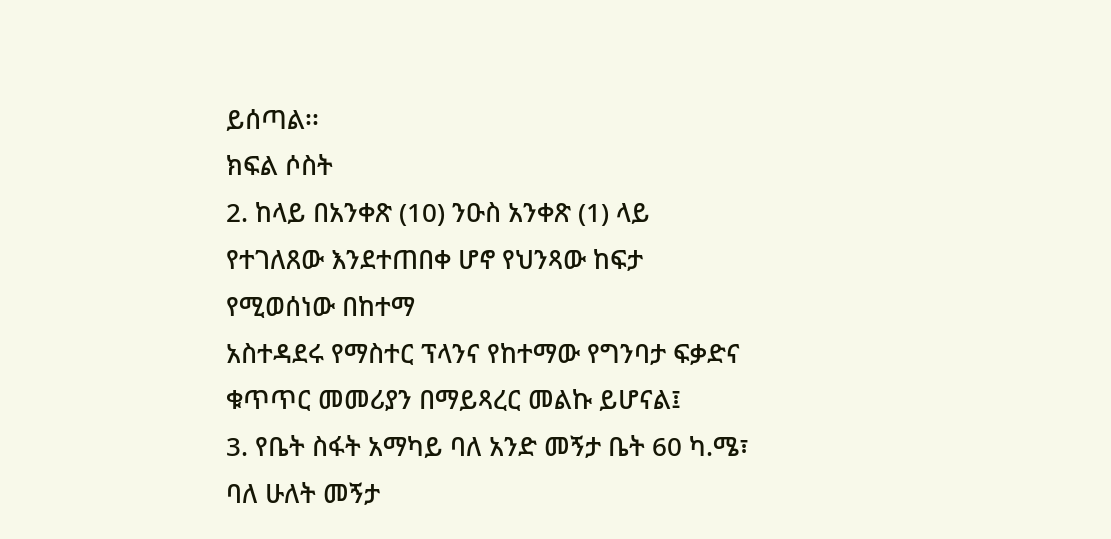ይሰጣል፡፡
ክፍል ሶስት
2. ከላይ በአንቀጽ (10) ንዑስ አንቀጽ (1) ላይ የተገለጸው እንደተጠበቀ ሆኖ የህንጻው ከፍታ የሚወሰነው በከተማ
አስተዳደሩ የማስተር ፕላንና የከተማው የግንባታ ፍቃድና ቁጥጥር መመሪያን በማይጻረር መልኩ ይሆናል፤
3. የቤት ስፋት አማካይ ባለ አንድ መኝታ ቤት 60 ካ.ሜ፣ ባለ ሁለት መኝታ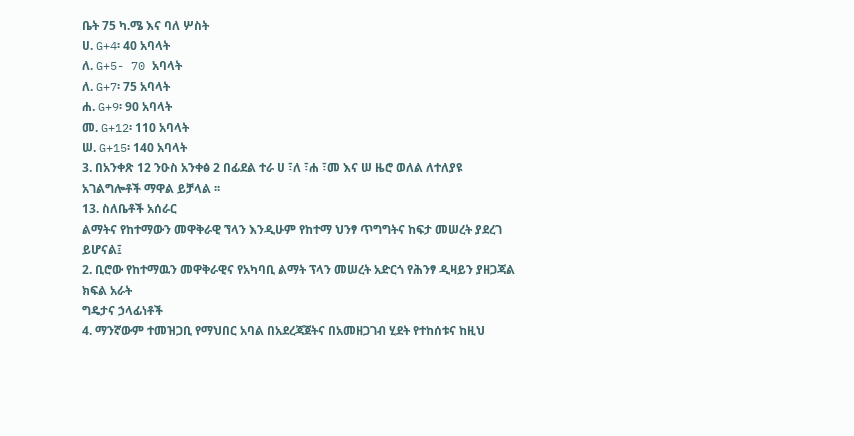ቤት 75 ካ.ሜ እና ባለ ሦስት
ሀ. G+4፡ 40 አባላት
ለ. G+5- 70 አባላት
ለ. G+7፡ 75 አባላት
ሐ. G+9፡ 90 አባላት
መ. G+12፡ 110 አባላት
ሠ. G+15፡ 140 አባላት
3. በአንቀጽ 12 ንዑስ አንቀፅ 2 በፊደል ተራ ሀ ፣ለ ፣ሐ ፣መ እና ሠ ዜሮ ወለል ለተለያዩ
አገልግሎቶች ማዋል ይቻላል ፡፡
13. ስለቤቶች አሰራር
ልማትና የከተማውን መዋቅራዊ ኘላን እንዲሁም የከተማ ህንፃ ጥግግትና ከፍታ መሠረት ያደረገ
ይሆናል፤
2. ቢሮው የከተማዉን መዋቅራዊና የአካባቢ ልማት ፕላን መሠረት አድርጎ የሕንፃ ዲዛይን ያዘጋጃል
ክፍል አራት
ግዴታና ኃላፊነቶች
4. ማንኛውም ተመዝጋቢ የማህበር አባል በአደረጃጀትና በአመዘጋገብ ሂደት የተከሰቱና ከዚህ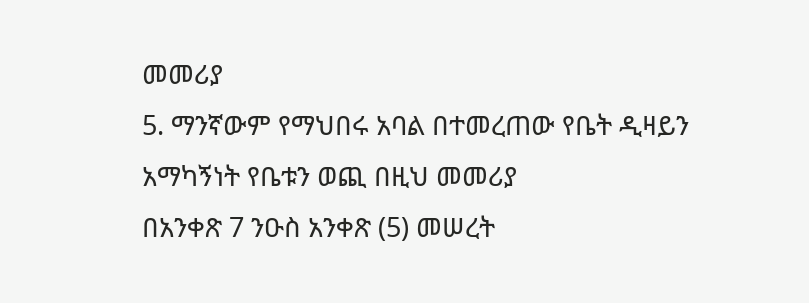መመሪያ
5. ማንኛውም የማህበሩ አባል በተመረጠው የቤት ዲዛይን አማካኝነት የቤቱን ወጪ በዚህ መመሪያ
በአንቀጽ 7 ንዑስ አንቀጽ (5) መሠረት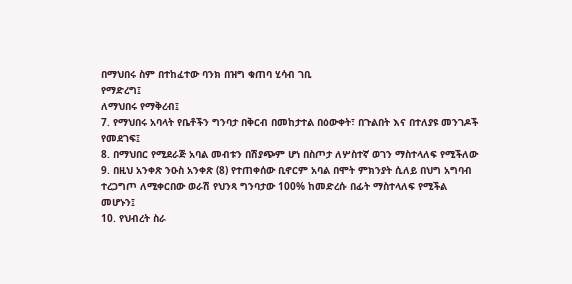በማህበሩ ስም በተከፈተው ባንክ በዝግ ቁጠባ ሂሳብ ገቢ
የማድረግ፤
ለማህበሩ የማቅረብ፤
7. የማህበሩ አባላት የቤቶችን ግንባታ በቅርብ በመከታተል በዕውቀት፣ በጉልበት እና በተለያዩ መንገዶች
የመደገፍ፤
8. በማህበር የሚደራጅ አባል መብቱን በሽያጭም ሆነ በስጦታ ለሦስተኛ ወገን ማስተላለፍ የሚችለው
9. በዚህ አንቀጽ ንዑስ አንቀጽ (8) የተጠቀሰው ቢኖርም አባል በሞት ምክንያት ሲለይ በህግ አግባብ
ተረጋግጦ ለሚቀርበው ወራሽ የህንጻ ግንባታው 100% ከመድረሱ በፊት ማስተላለፍ የሚችል
መሆኑን፤
10. የህብረት ስራ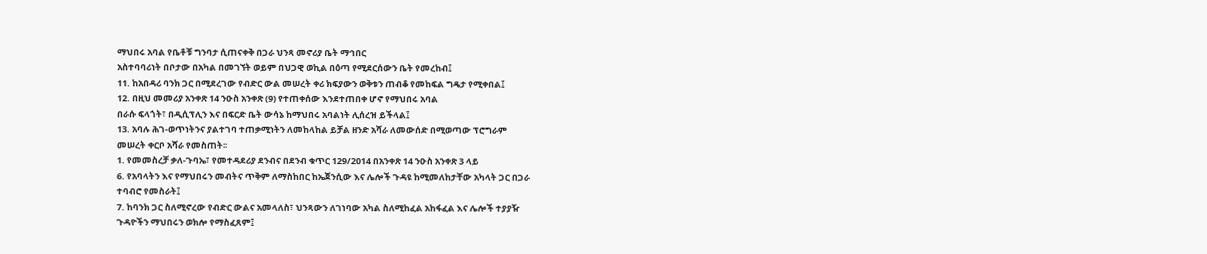ማህበሩ አባል የቤቶቹ ግንባታ ሲጠናቀቅ በጋራ ህንጻ መኖሪያ ቤት ማኅበር
አስተባባሪነት በቦታው በአካል በመገኘት ወይም በህጋዊ ወኪል በዕጣ የሚደርሰውን ቤት የመረከብ፤
11. ከአበዳሪ ባንክ ጋር በሚደረገው የብድር ውል መሠረት ቀሪ ክፍያውን ወቅቱን ጠብቆ የመከፍል ግዴታ የሚቀበል፤
12. በዚህ መመሪያ አንቀጽ 14 ንዑስ አንቀጽ (9) የተጠቀሰው እንደተጠበቀ ሆኖ የማህበሩ አባል
በራሱ ፍላጎት፣ በዲሲፕሊን እና በፍርድ ቤት ውሳኔ ከማህበሩ አባልነት ሊሰረዝ ይችላል፤
13. አባሉ ሕገ-ወጥነትንና ያልተገባ ተጠቃሚነትን ለመከላከል ይቻል ዘንድ አሻራ ለመውሰድ በሚወጣው ፕሮግራም
መሠረት ቀርቦ አሻራ የመስጠት፡፡
1. የመመስረቻ ቃለ-ጉባኤ፣ የመተዳደሪያ ደንብና በደንብ ቁጥር 129/2014 በአንቀጽ 14 ንዑስ አንቀጽ 3 ላይ
6. የአባላትን እና የማህበሩን መብትና ጥቅም ለማስከበር ከኤጀንሲው እና ሌሎች ጉዳዩ ከሚመለከታቸው አካላት ጋር በጋራ
ተባብሮ የመስራት፤
7. ከባንክ ጋር ስለሚኖረው የብድር ውልና አመላለስ፣ ህንጻውን ለገነባው አካል ስለሚከፈል አከፋፈል እና ሌሎች ተያያዥ
ጉዳዮችን ማህበሩን ወክሎ የማስፈጸም፤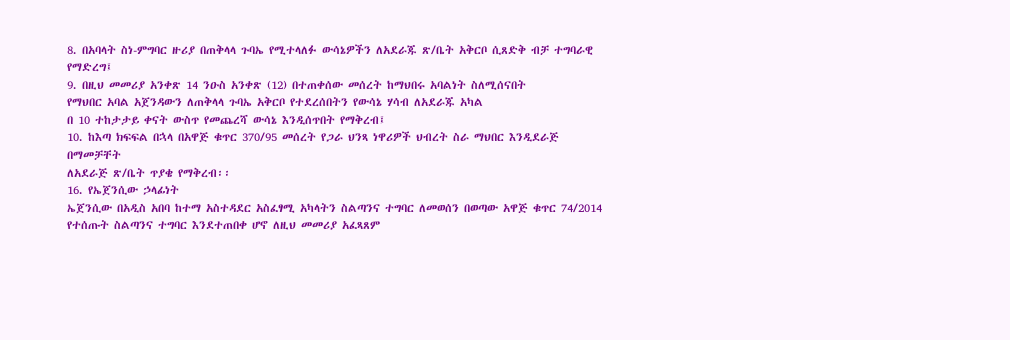8. በአባላት ስነ-ምግባር ዙሪያ በጠቅላላ ጉባኤ የሚተላለፉ ውሳኔዎችን ለአደራጁ ጽ/ቤት አቅርቦ ሲጸድቅ ብቻ ተግባራዊ
የማድረግ፤
9. በዚህ መመሪያ አንቀጽ 14 ንዑስ አንቀጽ (12) በተጠቀሰው መሰረት ከማህበሩ አባልነት ስለሚሰናበት
የማህበር አባል አጀንዳውን ለጠቅላላ ጉባኤ አቅርቦ የተደረሰበትን የውሳኔ ሃሳብ ለአደራጁ አካል
በ 10 ተከታታይ ቀናት ውስጥ የመጨረሻ ውሳኔ እንዲሰጥበት የማቅረብ፤
10. ከእጣ ክፍፍል በኋላ በአዋጅ ቁጥር 370/95 መሰረት የጋራ ህንጻ ነዋሪዎች ህብረት ስራ ማህበር እንዲደራጅ በማመቻቸት
ለአደራጅ ጽ/ቤት ጥያቄ የማቅረብ፡፡
16. የኤጀንሲው ኃላፊነት
ኤጀንሲው በአዲስ አበባ ከተማ አስተዳደር አስፈፃሚ አካላትን ስልጣንና ተግባር ለመወሰን በወጣው አዋጅ ቁጥር 74/2014
የተሰጡት ስልጣንና ተግባር እንደተጠበቀ ሆኖ ለዚህ መመሪያ አፈጻጸም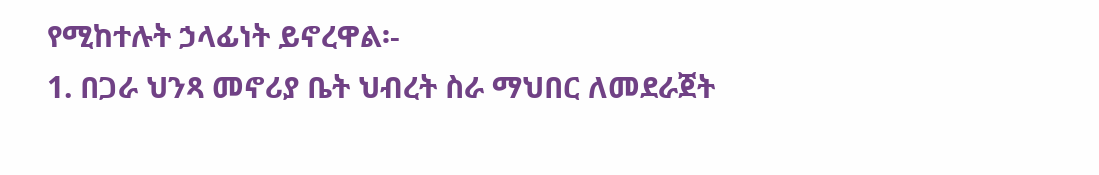የሚከተሉት ኃላፊነት ይኖረዋል፡-
1. በጋራ ህንጻ መኖሪያ ቤት ህብረት ስራ ማህበር ለመደራጀት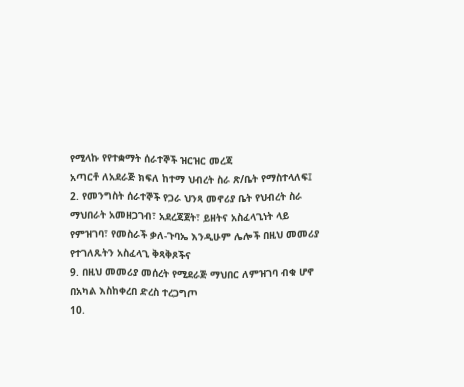የሚላኩ የየተቋማት ሰራተኞች ዝርዝር መረጃ
አጣርቶ ለአደራጅ ክፍለ ከተማ ህብረት ስራ ጽ/ቤት የማስተላለፍ፤
2. የመንግስት ሰራተኞች የጋራ ህንጻ መኖሪያ ቤት የህብረት ስራ ማህበራት አመዘጋገብ፣ አደረጃጀት፣ ይዘትና አስፈላጊነት ላይ
የምዝገባ፣ የመስራች ቃለ-ጉባኤ እንዲሁም ሌሎች በዚህ መመሪያ የተገለጹትን አስፈላጊ ቅጻቅጾችና
9. በዚህ መመሪያ መሰረት የሚደራጅ ማህበር ለምዝገባ ብቁ ሆኖ በአካል እስከቀረበ ድረስ ተረጋግጦ
10.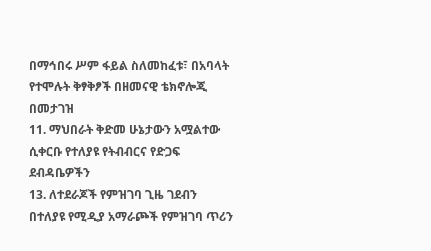በማኅበሩ ሥም ፋይል ስለመከፈቱ፣ በአባላት የተሞሉት ቅፃቅፆች በዘመናዊ ቴክኖሎጂ በመታገዝ
11. ማህበራት ቅድመ ሁኔታውን አሟልተው ሲቀርቡ የተለያዩ የትብብርና የድጋፍ ደብዳቤዎችን
13. ለተደራጆች የምዝገባ ጊዜ ገደብን በተለያዩ የሚዲያ አማራጮች የምዝገባ ጥሪን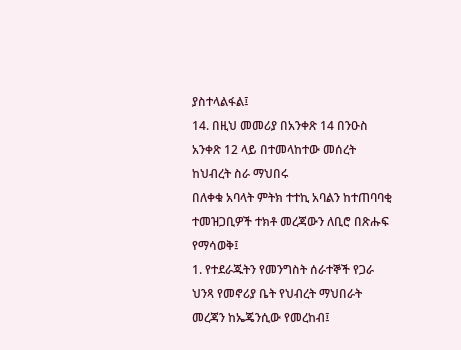ያስተላልፋል፤
14. በዚህ መመሪያ በአንቀጽ 14 በንዑስ አንቀጽ 12 ላይ በተመላከተው መሰረት ከህብረት ስራ ማህበሩ
በለቀቁ አባላት ምትክ ተተኪ አባልን ከተጠባባቂ ተመዝጋቢዎች ተክቶ መረጃውን ለቢሮ በጽሑፍ
የማሳወቅ፤
1. የተደራጁትን የመንግስት ሰራተኞች የጋራ ህንጻ የመኖሪያ ቤት የህብረት ማህበራት መረጃን ከኤጄንሲው የመረከብ፤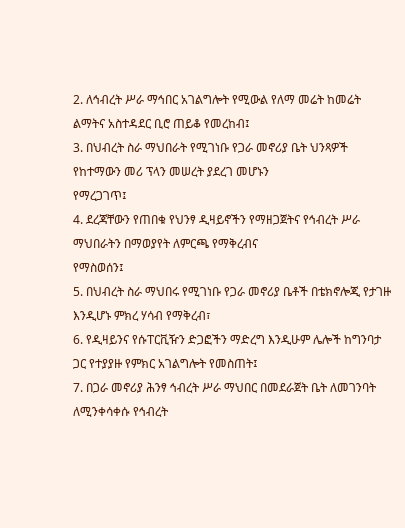2. ለኅብረት ሥራ ማኅበር አገልግሎት የሚውል የለማ መሬት ከመሬት ልማትና አስተዳደር ቢሮ ጠይቆ የመረከብ፤
3. በህብረት ስራ ማህበራት የሚገነቡ የጋራ መኖሪያ ቤት ህንጻዎች የከተማውን መሪ ፕላን መሠረት ያደረገ መሆኑን
የማረጋገጥ፤
4. ደረጃቸውን የጠበቁ የህንፃ ዲዛይኖችን የማዘጋጀትና የኅብረት ሥራ ማህበራትን በማወያየት ለምርጫ የማቅረብና
የማስወሰን፤
5. በህብረት ስራ ማህበሩ የሚገነቡ የጋራ መኖሪያ ቤቶች በቴክኖሎጂ የታገዙ እንዲሆኑ ምክረ ሃሳብ የማቅረብ፣
6. የዲዛይንና የሱፐርቪዥን ድጋፎችን ማድረግ እንዲሁም ሌሎች ከግንባታ ጋር የተያያዙ የምክር አገልግሎት የመስጠት፤
7. በጋራ መኖሪያ ሕንፃ ኅብረት ሥራ ማህበር በመደራጀት ቤት ለመገንባት ለሚንቀሳቀሱ የኅብረት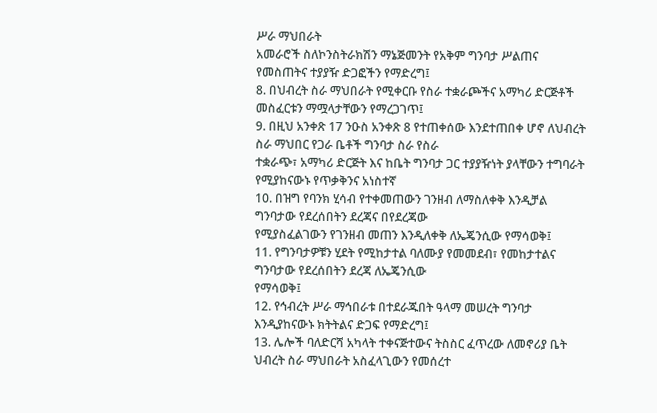ሥራ ማህበራት
አመራሮች ስለኮንስትራክሽን ማኔጅመንት የአቅም ግንባታ ሥልጠና የመስጠትና ተያያዥ ድጋፎችን የማድረግ፤
8. በህብረት ስራ ማህበራት የሚቀርቡ የስራ ተቋራጮችና አማካሪ ድርጅቶች መስፈርቱን ማሟላታቸውን የማረጋገጥ፤
9. በዚህ አንቀጽ 17 ንዑስ አንቀጽ 8 የተጠቀሰው እንደተጠበቀ ሆኖ ለህብረት ስራ ማህበር የጋራ ቤቶች ግንባታ ስራ የስራ
ተቋራጭ፣ አማካሪ ድርጅት እና ከቤት ግንባታ ጋር ተያያዥነት ያላቸውን ተግባራት የሚያከናውኑ የጥቃቅንና አነስተኛ
10. በዝግ የባንክ ሂሳብ የተቀመጠውን ገንዘብ ለማስለቀቅ እንዲቻል ግንባታው የደረሰበትን ደረጃና በየደረጃው
የሚያስፈልገውን የገንዘብ መጠን እንዲለቀቅ ለኤጄንሲው የማሳወቅ፤
11. የግንባታዎቹን ሂደት የሚከታተል ባለሙያ የመመደብ፣ የመከታተልና ግንባታው የደረሰበትን ደረጃ ለኤጄንሲው
የማሳወቅ፤
12. የኅብረት ሥራ ማኅበራቱ በተደራጁበት ዓላማ መሠረት ግንባታ እንዲያከናውኑ ክትትልና ድጋፍ የማድረግ፤
13. ሌሎች ባለድርሻ አካላት ተቀናጅተውና ትስስር ፈጥረው ለመኖሪያ ቤት ህብረት ስራ ማህበራት አስፈላጊውን የመሰረተ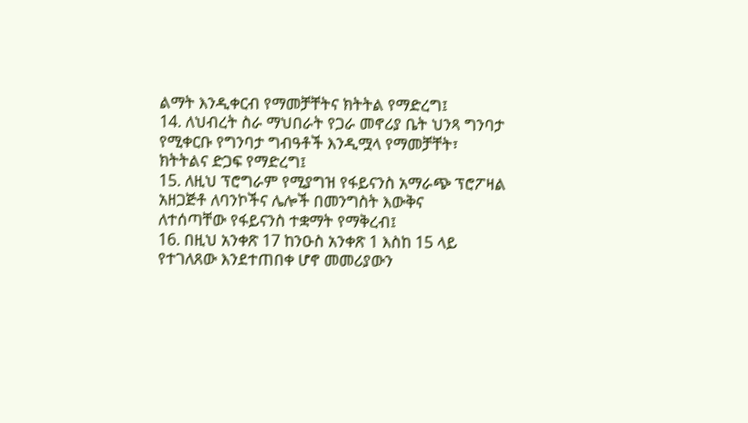ልማት እንዲቀርብ የማመቻቸትና ክትትል የማድረግ፤
14. ለህብረት ስራ ማህበራት የጋራ መኖሪያ ቤት ህንጻ ግንባታ የሚቀርቡ የግንባታ ግብዓቶች እንዲሟላ የማመቻቸት፣
ክትትልና ድጋፍ የማድረግ፤
15. ለዚህ ፕሮግራም የሚያግዝ የፋይናንስ አማራጭ ፕሮፖዛል አዘጋጅቶ ለባንኮችና ሌሎች በመንግስት እውቅና
ለተሰጣቸው የፋይናንስ ተቋማት የማቅረብ፤
16. በዚህ አንቀጽ 17 ከንዑስ አንቀጽ 1 እስከ 15 ላይ የተገለጸው እንደተጠበቀ ሆኖ መመሪያውን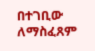በተገቢው ለማስፈጸም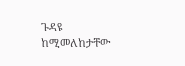ጉዳዩ ከሚመለከታቸው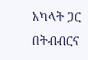አካላት ጋር በትብብርና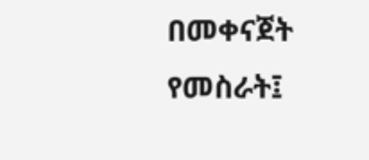በመቀናጀት የመስራት፤